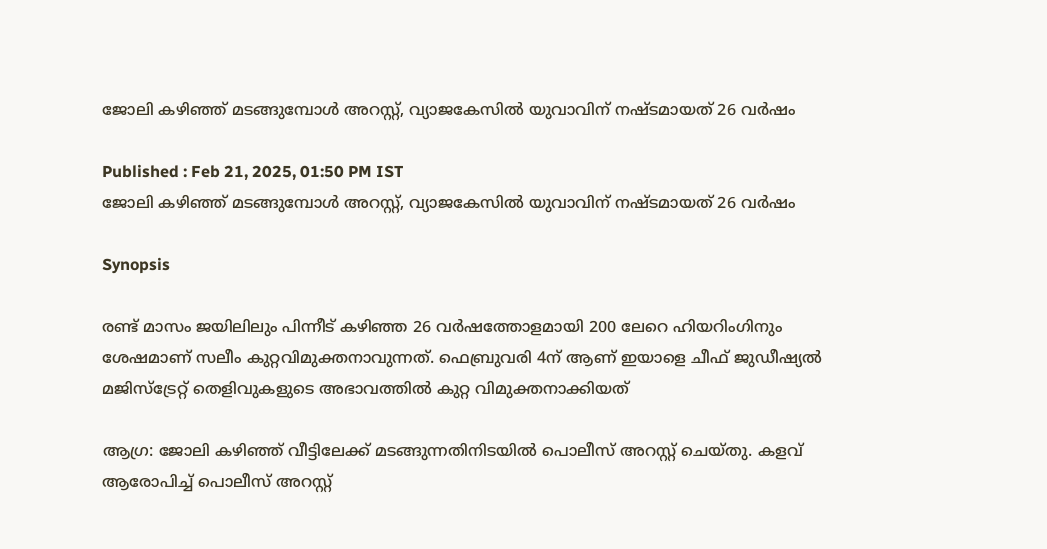ജോലി കഴിഞ്ഞ് മടങ്ങുമ്പോൾ അറസ്റ്റ്, വ്യാജകേസിൽ യുവാവിന് നഷ്ടമായത് 26 വർഷം

Published : Feb 21, 2025, 01:50 PM IST
ജോലി കഴിഞ്ഞ് മടങ്ങുമ്പോൾ അറസ്റ്റ്, വ്യാജകേസിൽ യുവാവിന് നഷ്ടമായത് 26 വർഷം

Synopsis

രണ്ട് മാസം ജയിലിലും പിന്നീട് കഴിഞ്ഞ 26 വർഷത്തോളമായി 200 ലേറെ ഹിയറിംഗിനും ശേഷമാണ് സലീം കുറ്റവിമുക്തനാവുന്നത്. ഫെബ്രുവരി 4ന് ആണ് ഇയാളെ ചീഫ് ജുഡീഷ്യൽ മജിസ്ട്രേറ്റ് തെളിവുകളുടെ അഭാവത്തിൽ കുറ്റ വിമുക്തനാക്കിയത്

ആഗ്ര: ജോലി കഴിഞ്ഞ് വീട്ടിലേക്ക് മടങ്ങുന്നതിനിടയിൽ പൊലീസ് അറസ്റ്റ് ചെയ്തു. കളവ് ആരോപിച്ച് പൊലീസ് അറസ്റ്റ്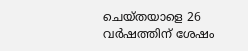ചെയ്തയാളെ 26 വർഷത്തിന് ശേഷം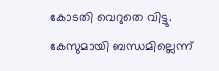കോടതി വെറുതെ വിട്ടു. കേസുമായി ബന്ധമില്ലെന്ന്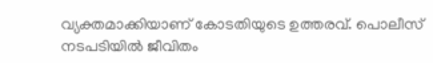വ്യക്തമാക്കിയാണ് കോടതിയുടെ ഉത്തരവ്. പൊലീസ് നടപടിയിൽ ജീവിതം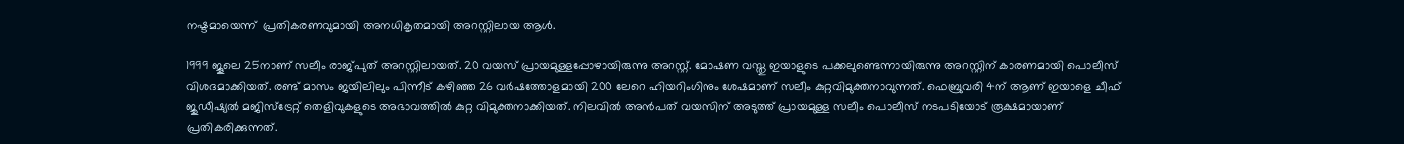നഷ്ടമായെന്ന്  പ്രതികരണവുമായി അനധികൃതമായി അറസ്റ്റിലായ ആൾ.

1999 ജൂലെ 25നാണ് സലീം രാജ്പുത് അറസ്റ്റിലായത്. 20 വയസ് പ്രായമുള്ളപ്പോഴായിരുന്നു അറസ്റ്റ്. മോഷണ വസ്തു ഇയാളുടെ പക്കലുണ്ടെന്നായിരുന്നു അറസ്റ്റിന് കാരണമായി പൊലീസ് വിശദമാക്കിയത്. രണ്ട് മാസം ജയിലിലും പിന്നീട് കഴിഞ്ഞ 26 വർഷത്തോളമായി 200 ലേറെ ഹിയറിംഗിനും ശേഷമാണ് സലീം കുറ്റവിമുക്തനാവുന്നത്. ഫെബ്രുവരി 4ന് ആണ് ഇയാളെ ചീഫ് ജുഡീഷ്യൽ മജിസ്ട്രേറ്റ് തെളിവുകളുടെ അഭാവത്തിൽ കുറ്റ വിമുക്തനാക്കിയത്. നിലവിൽ അൻപത് വയസിന് അടുത്ത് പ്രായമുള്ള സലീം പൊലീസ് നടപടിയോട് രൂക്ഷമായാണ് പ്രതികരിക്കുന്നത്.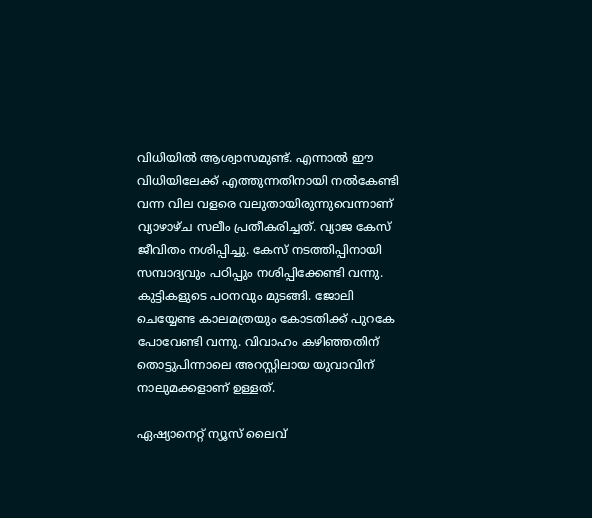വിധിയിൽ ആശ്വാസമുണ്ട്. എന്നാൽ ഈ വിധിയിലേക്ക് എത്തുന്നതിനായി നൽകേണ്ടി വന്ന വില വളരെ വലുതായിരുന്നുവെന്നാണ് വ്യാഴാഴ്ച സലീം പ്രതീകരിച്ചത്. വ്യാജ കേസ് ജീവിതം നശിപ്പിച്ചു. കേസ് നടത്തിപ്പിനായി സമ്പാദ്യവും പഠിപ്പും നശിപ്പിക്കേണ്ടി വന്നു. കുട്ടികളുടെ പഠനവും മുടങ്ങി. ജോലി ചെയ്യേണ്ട കാലമത്രയും കോടതിക്ക് പുറകേ പോവേണ്ടി വന്നു. വിവാഹം കഴിഞ്ഞതിന് തൊട്ടുപിന്നാലെ അറസ്റ്റിലായ യുവാവിന് നാലുമക്കളാണ് ഉള്ളത്.

ഏഷ്യാനെറ്റ് ന്യൂസ് ലൈവ്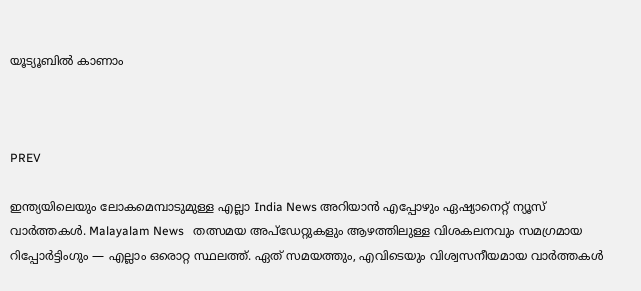യൂട്യൂബിൽ കാണാം



PREV

ഇന്ത്യയിലെയും ലോകമെമ്പാടുമുള്ള എല്ലാ India News അറിയാൻ എപ്പോഴും ഏഷ്യാനെറ്റ് ന്യൂസ് വാർത്തകൾ. Malayalam News   തത്സമയ അപ്‌ഡേറ്റുകളും ആഴത്തിലുള്ള വിശകലനവും സമഗ്രമായ റിപ്പോർട്ടിംഗും — എല്ലാം ഒരൊറ്റ സ്ഥലത്ത്. ഏത് സമയത്തും, എവിടെയും വിശ്വസനീയമായ വാർത്തകൾ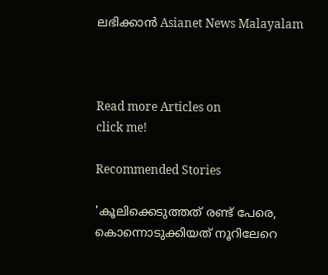ലഭിക്കാൻ Asianet News Malayalam



Read more Articles on
click me!

Recommended Stories

'കൂലിക്കെടുത്തത് രണ്ട് പേരെ, കൊന്നൊടുക്കിയത് നൂറിലേറെ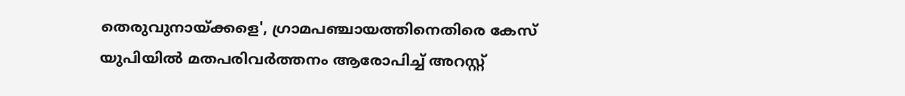തെരുവുനായ്ക്കളെ', ഗ്രാമപഞ്ചായത്തിനെതിരെ കേസ്
യുപിയിൽ മതപരിവർത്തനം ആരോപിച്ച് അറസ്റ്റ്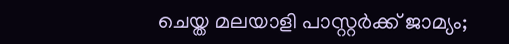ചെയ്ത മലയാളി പാസ്റ്റർക്ക് ജാമ്യം‌;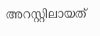അറസ്റ്റിലായത്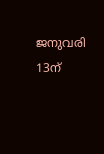ജനുവരി 13ന്